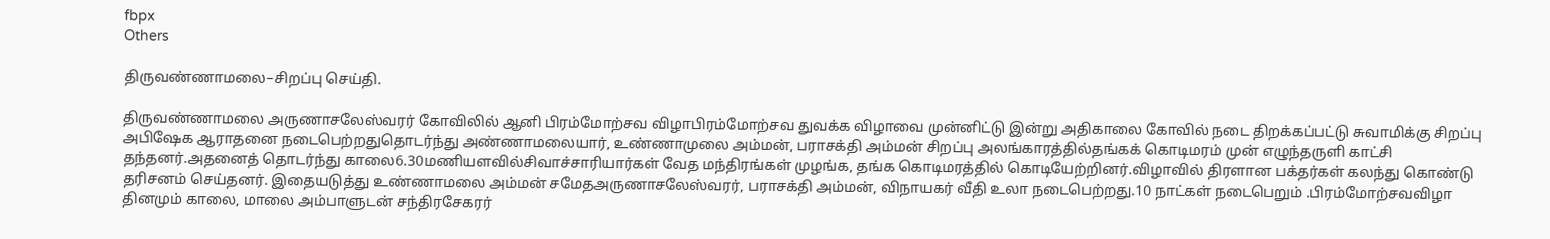fbpx
Others

திருவண்ணாமலை–சிறப்பு செய்தி.

திருவண்ணாமலை அருணாசலேஸ்வரர் கோவிலில் ஆனி பிரம்மோற்சவ விழாபிரம்மோற்சவ துவக்க விழாவை முன்னிட்டு இன்று அதிகாலை கோவில் நடை திறக்கப்பட்டு சுவாமிக்கு சிறப்பு அபிஷேக ஆராதனை நடைபெற்றதுதொடர்ந்து அண்ணாமலையார், உண்ணாமுலை அம்மன், பராசக்தி அம்மன் சிறப்பு அலங்காரத்தில்தங்கக் கொடிமரம் முன் எழுந்தருளி காட்சி தந்தனர்.அதனைத் தொடர்ந்து காலை6.30மணியளவில்சிவாச்சாரியார்கள் வேத மந்திரங்கள் முழங்க, தங்க கொடிமரத்தில் கொடியேற்றினர்.விழாவில் திரளான பக்தர்கள் கலந்து கொண்டு தரிசனம் செய்தனர். இதையடுத்து உண்ணாமலை அம்மன் சமேதஅருணாசலேஸ்வரர், பராசக்தி அம்மன், விநாயகர் வீதி உலா நடைபெற்றது.10 நாட்கள் நடைபெறும் .பிரம்மோற்சவவிழா  தினமும் காலை, மாலை அம்பாளுடன் சந்திரசேகரர்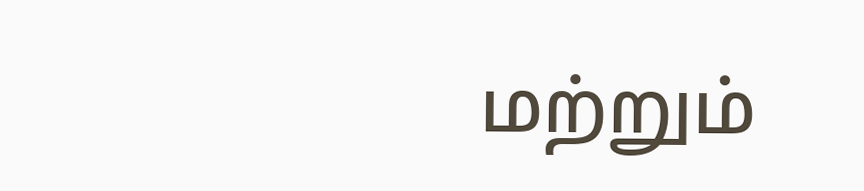மற்றும்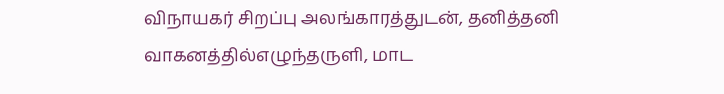விநாயகர் சிறப்பு அலங்காரத்துடன், தனித்தனி வாகனத்தில்எழுந்தருளி, மாட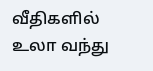வீதிகளில் உலா வந்து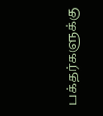பக்தர்களுக்கு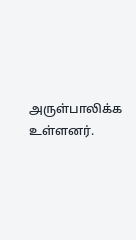அருள்பாலிக்க உள்ளனர்.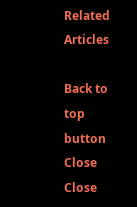Related Articles

Back to top button
Close
Close